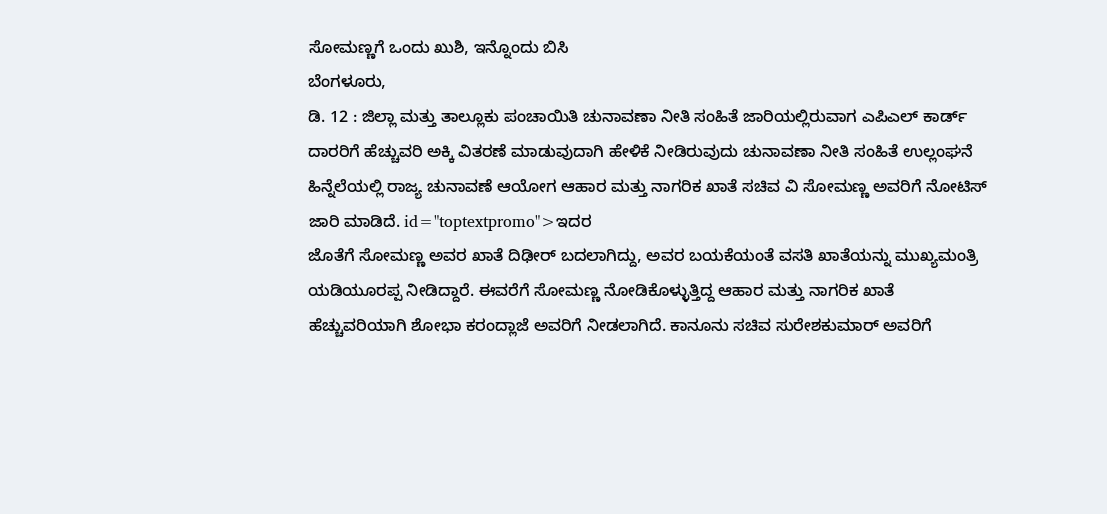ಸೋಮಣ್ಣಗೆ ಒಂದು ಖುಶಿ, ಇನ್ನೊಂದು ಬಿಸಿ
ಬೆಂಗಳೂರು,
ಡಿ. 12 : ಜಿಲ್ಲಾ ಮತ್ತು ತಾಲ್ಲೂಕು ಪಂಚಾಯಿತಿ ಚುನಾವಣಾ ನೀತಿ ಸಂಹಿತೆ ಜಾರಿಯಲ್ಲಿರುವಾಗ ಎಪಿಎಲ್ ಕಾರ್ಡ್ ದಾರರಿಗೆ ಹೆಚ್ಚುವರಿ ಅಕ್ಕಿ ವಿತರಣೆ ಮಾಡುವುದಾಗಿ ಹೇಳಿಕೆ ನೀಡಿರುವುದು ಚುನಾವಣಾ ನೀತಿ ಸಂಹಿತೆ ಉಲ್ಲಂಘನೆ ಹಿನ್ನೆಲೆಯಲ್ಲಿ ರಾಜ್ಯ ಚುನಾವಣೆ ಆಯೋಗ ಆಹಾರ ಮತ್ತು ನಾಗರಿಕ ಖಾತೆ ಸಚಿವ ವಿ ಸೋಮಣ್ಣ ಅವರಿಗೆ ನೋಟಿಸ್ ಜಾರಿ ಮಾಡಿದೆ. id="toptextpromo">ಇದರ
ಜೊತೆಗೆ ಸೋಮಣ್ಣ ಅವರ ಖಾತೆ ದಿಢೀರ್ ಬದಲಾಗಿದ್ದು, ಅವರ ಬಯಕೆಯಂತೆ ವಸತಿ ಖಾತೆಯನ್ನು ಮುಖ್ಯಮಂತ್ರಿ ಯಡಿಯೂರಪ್ಪ ನೀಡಿದ್ದಾರೆ. ಈವರೆಗೆ ಸೋಮಣ್ಣ ನೋಡಿಕೊಳ್ಳುತ್ತಿದ್ದ ಆಹಾರ ಮತ್ತು ನಾಗರಿಕ ಖಾತೆ ಹೆಚ್ಚುವರಿಯಾಗಿ ಶೋಭಾ ಕರಂದ್ಲಾಜೆ ಅವರಿಗೆ ನೀಡಲಾಗಿದೆ. ಕಾನೂನು ಸಚಿವ ಸುರೇಶಕುಮಾರ್ ಅವರಿಗೆ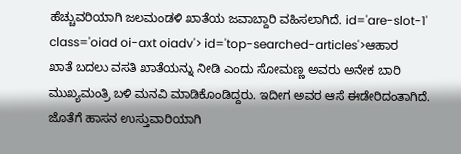ಹೆಚ್ಚುವರಿಯಾಗಿ ಜಲಮಂಡಳಿ ಖಾತೆಯ ಜವಾಬ್ದಾರಿ ವಹಿಸಲಾಗಿದೆ. id='are-slot-1' class='oiad oi-axt oiadv'> id='top-searched-articles'>ಆಹಾರ
ಖಾತೆ ಬದಲು ವಸತಿ ಖಾತೆಯನ್ನು ನೀಡಿ ಎಂದು ಸೋಮಣ್ಣ ಅವರು ಅನೇಕ ಬಾರಿ ಮುಖ್ಯಮಂತ್ರಿ ಬಳಿ ಮನವಿ ಮಾಡಿಕೊಂಡಿದ್ದರು. ಇದೀಗ ಅವರ ಆಸೆ ಈಡೇರಿದಂತಾಗಿದೆ. ಜೊತೆಗೆ ಹಾಸನ ಉಸ್ತುವಾರಿಯಾಗಿ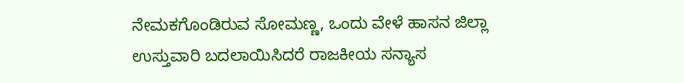ನೇಮಕಗೊಂಡಿರುವ ಸೋಮಣ್ಣ, ಒಂದು ವೇಳೆ ಹಾಸನ ಜಿಲ್ಲಾ ಉಸ್ತುವಾರಿ ಬದಲಾಯಿಸಿದರೆ ರಾಜಕೀಯ ಸನ್ಯಾಸ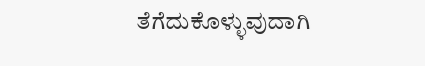ತೆಗೆದುಕೊಳ್ಳುವುದಾಗಿ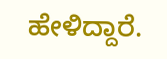ಹೇಳಿದ್ದಾರೆ.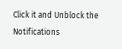Click it and Unblock the Notifications